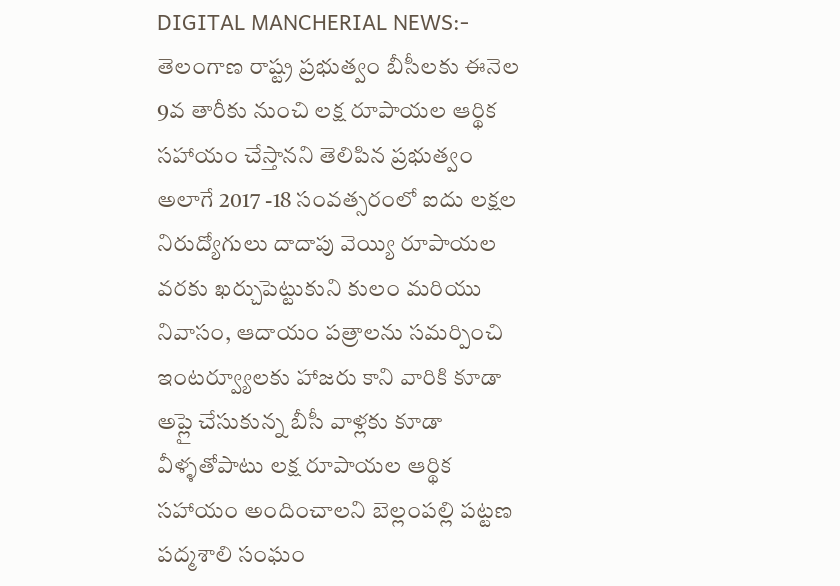DIGITAL MANCHERIAL NEWS:- తెలంగాణ రాష్ట్ర ప్రభుత్వం బీసీలకు ఈనెల 9వ తారీకు నుంచి లక్ష రూపాయల ఆర్థిక సహాయం చేస్తానని తెలిపిన ప్రభుత్వం అలాగే 2017 -18 సంవత్సరంలో ఐదు లక్షల నిరుద్యోగులు దాదాపు వెయ్యి రూపాయల వరకు ఖర్చుపెట్టుకుని కులం మరియు నివాసం, ఆదాయం పత్రాలను సమర్పించి ఇంటర్వ్యూలకు హాజరు కాని వారికి కూడా అప్లై చేసుకున్న బీసీ వాళ్లకు కూడా వీళ్ళతోపాటు లక్ష రూపాయల ఆర్థిక సహాయం అందించాలని బెల్లంపల్లి పట్టణ పద్మశాలి సంఘం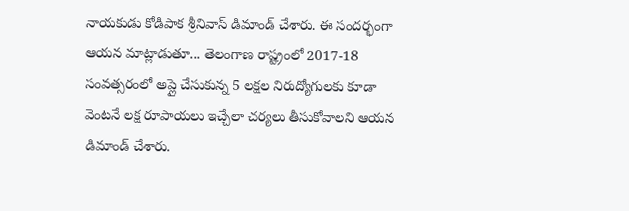నాయకుడు కోడిపాక శ్రీనివాస్ డిమాండ్ చేశారు. ఈ సందర్భంగా ఆయన మాట్లాడుతూ... తెలంగాణ రాష్ట్రంలో 2017-18 సంవత్సరంలో అప్లై చేసుకున్న 5 లక్షల నిరుద్యోగులకు కూడా వెంటనే లక్ష రూపాయలు ఇచ్చేలా చర్యలు తీసుకోవాలని ఆయన డిమాండ్ చేశారు.